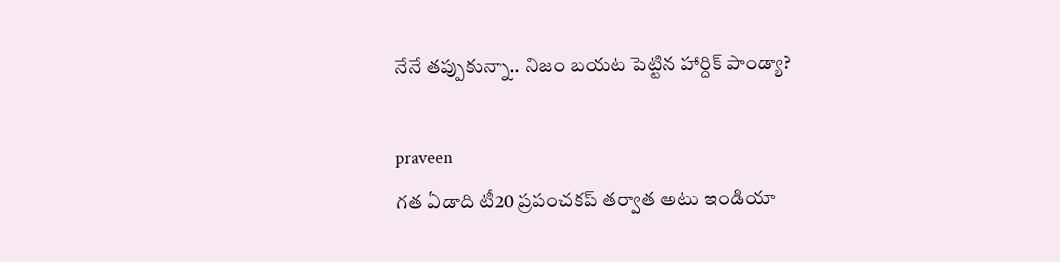నేనే తప్పుకున్నా.. నిజం బయట పెట్టిన హార్దిక్ పాండ్యా?

praveen
గత ఏడాది టీ20 ప్రపంచకప్ తర్వాత అటు ఇండియా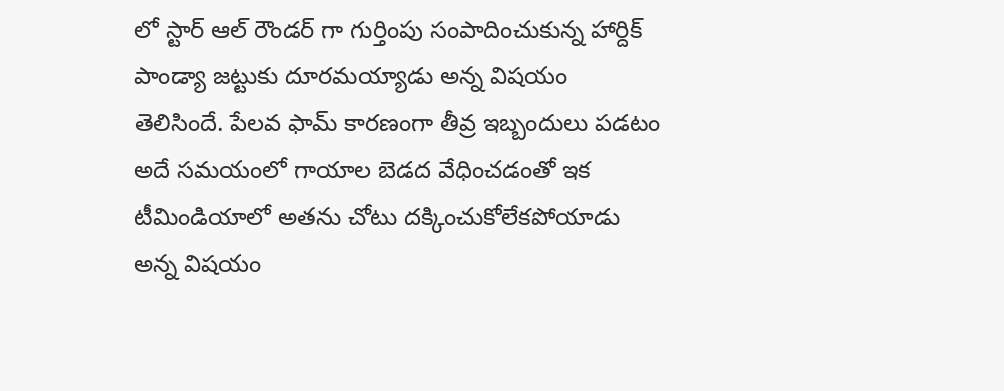లో స్టార్ ఆల్ రౌండర్ గా గుర్తింపు సంపాదించుకున్న హార్దిక్ పాండ్యా జట్టుకు దూరమయ్యాడు అన్న విషయం తెలిసిందే. పేలవ ఫామ్ కారణంగా తీవ్ర ఇబ్బందులు పడటం అదే సమయంలో గాయాల బెడద వేధించడంతో ఇక టీమిండియాలో అతను చోటు దక్కించుకోలేకపోయాడు అన్న విషయం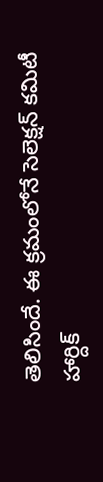తెలిసిందే. ఈ క్రమంలోనే సెలెక్షన్ కమిటీ హార్దిక్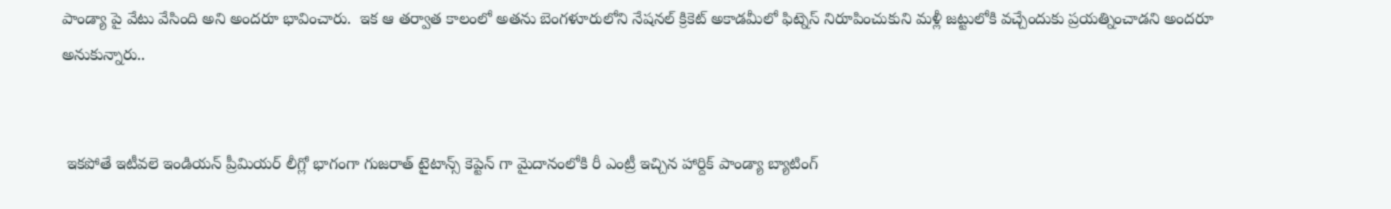పాండ్యా పై వేటు వేసింది అని అందరూ భావించారు.  ఇక ఆ తర్వాత కాలంలో అతను బెంగళూరులోని నేషనల్ క్రికెట్ అకాడమీలో ఫిట్నెస్ నిరూపించుకుని మళ్లీ జట్టులోకి వచ్చేందుకు ప్రయత్నించాడని అందరూ అనుకున్నారు..


 ఇకపోతే ఇటీవలె ఇండియన్ ప్రీమియర్ లీగ్లో భాగంగా గుజరాత్ టైటాన్స్ కెప్టెన్ గా మైదానంలోకి రీ ఎంట్రీ ఇచ్చిన హార్దిక్ పాండ్యా బ్యాటింగ్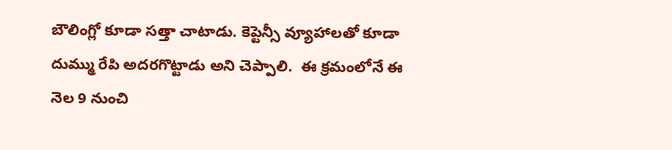బౌలింగ్లో కూడా సత్తా చాటాడు. కెప్టెన్సీ వ్యూహాలతో కూడా దుమ్ము రేపి అదరగొట్టాడు అని చెప్పాలి.  ఈ క్రమంలోనే ఈ నెల 9 నుంచి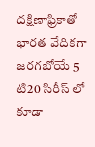దక్షిణాఫ్రికాతో భారత వేదికగా జరగబోయే 5 టి20 సిరీస్ లో కూడా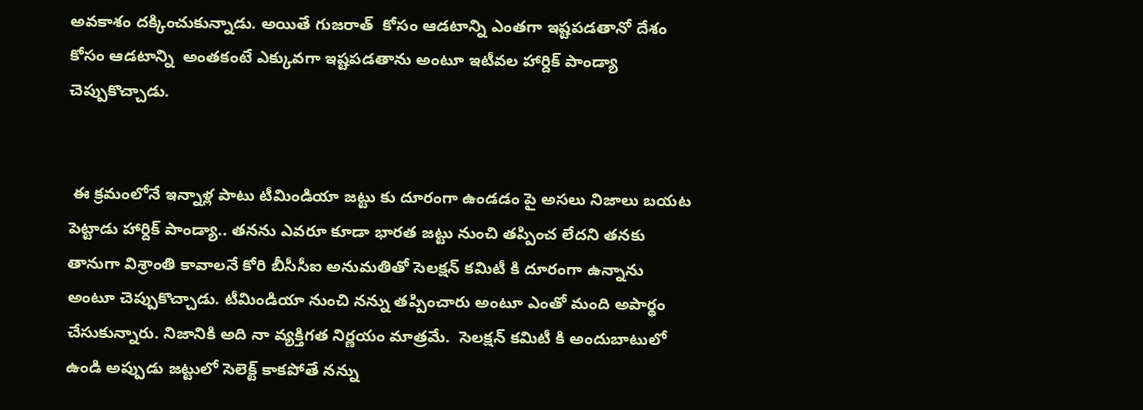అవకాశం దక్కించుకున్నాడు. అయితే గుజరాత్  కోసం ఆడటాన్ని ఎంతగా ఇష్టపడతానో దేశం కోసం ఆడటాన్ని  అంతకంటే ఎక్కువగా ఇష్టపడతాను అంటూ ఇటీవల హార్దిక్ పాండ్యా చెప్పుకొచ్చాడు.


 ఈ క్రమంలోనే ఇన్నాళ్ల పాటు టీమిండియా జట్టు కు దూరంగా ఉండడం పై అసలు నిజాలు బయట పెట్టాడు హార్దిక్ పాండ్యా.. తనను ఎవరూ కూడా భారత జట్టు నుంచి తప్పించ లేదని తనకు తానుగా విశ్రాంతి కావాలనే కోరి బీసీసీఐ అనుమతితో సెలక్షన్ కమిటీ కి దూరంగా ఉన్నాను అంటూ చెప్పుకొచ్చాడు. టీమిండియా నుంచి నన్ను తప్పించారు అంటూ ఎంతో మంది అపార్థం చేసుకున్నారు. నిజానికి అది నా వ్యక్తిగత నిర్ణయం మాత్రమే.  సెలక్షన్ కమిటీ కి అందుబాటులో ఉండి అప్పుడు జట్టులో సెలెక్ట్ కాకపోతే నన్ను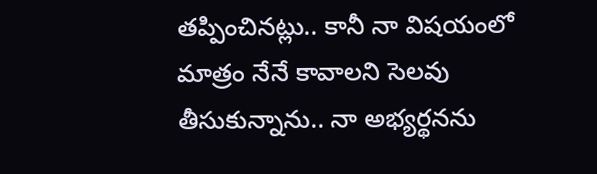తప్పించినట్లు.. కానీ నా విషయంలో మాత్రం నేనే కావాలని సెలవు తీసుకున్నాను.. నా అభ్యర్థనను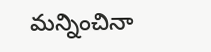మన్నించినా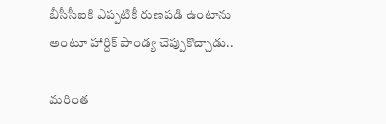బీసీసీఐకి ఎప్పటికీ రుణపడి ఉంటాను అంటూ హార్దిక్ పాండ్య చెప్పుకొచ్చాడు..

మరింత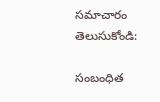సమాచారం తెలుసుకోండి:

సంబంధిత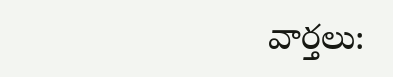వార్తలు: